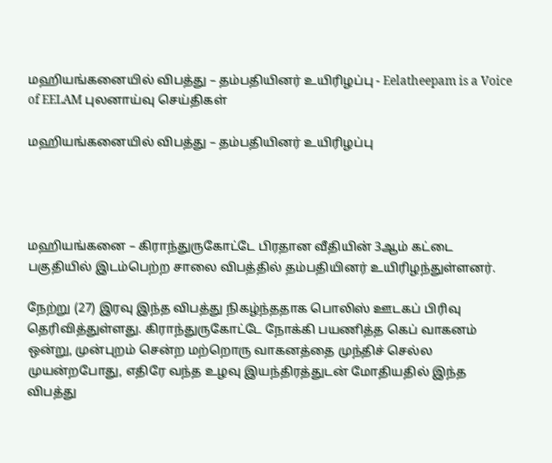மஹியங்கனையில் விபத்து – தம்பதியினர் உயிரிழப்பு - Eelatheepam is a Voice of EELAM புலனாய்வு செய்திகள்

மஹியங்கனையில் விபத்து – தம்பதியினர் உயிரிழப்பு




மஹியங்கனை – கிராந்துருகோட்டே பிரதான வீதியின் 3ஆம் கட்டை பகுதியில் இடம்பெற்ற சாலை விபத்தில் தம்பதியினர் உயிரிழந்துள்ளனர்.

நேற்று (27) இரவு இந்த விபத்து நிகழ்ந்ததாக பொலிஸ் ஊடகப் பிரிவு தெரிவித்துள்ளது. கிராந்துருகோட்டே நோக்கி பயணித்த கெப் வாகனம் ஒன்று, முன்புறம் சென்ற மற்றொரு வாகனத்தை முந்திச் செல்ல முயன்றபோது, எதிரே வந்த உழவு இயந்திரத்துடன் மோதியதில் இந்த விபத்து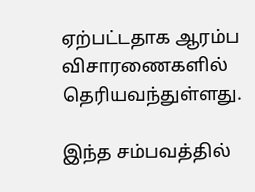ஏற்பட்டதாக ஆரம்ப விசாரணைகளில் தெரியவந்துள்ளது.

இந்த சம்பவத்தில்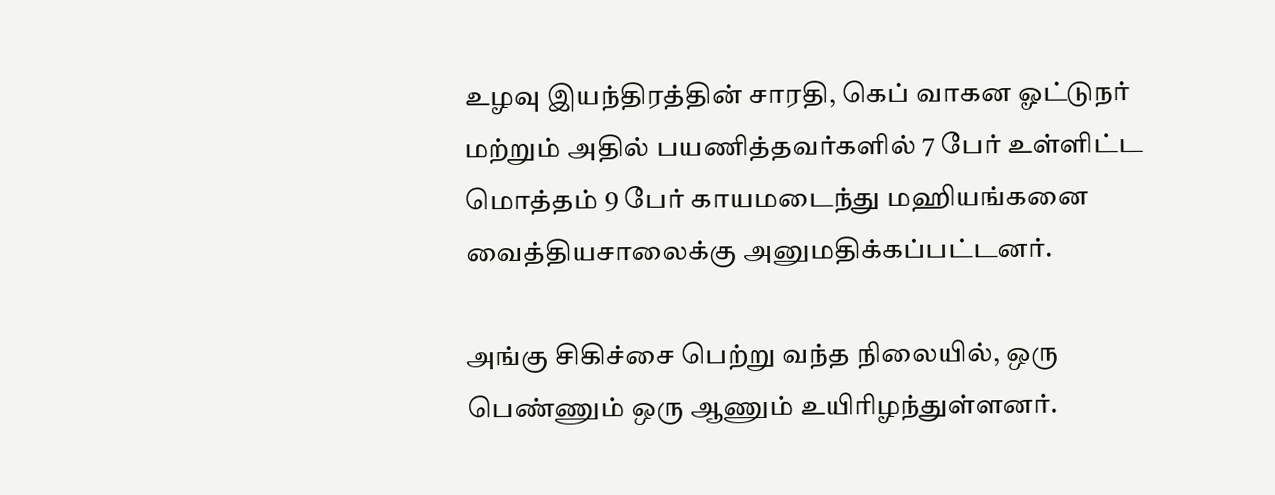உழவு இயந்திரத்தின் சாரதி, கெப் வாகன ஓட்டுநர் மற்றும் அதில் பயணித்தவர்களில் 7 பேர் உள்ளிட்ட மொத்தம் 9 பேர் காயமடைந்து மஹியங்கனை வைத்தியசாலைக்கு அனுமதிக்கப்பட்டனர்.

அங்கு சிகிச்சை பெற்று வந்த நிலையில், ஒரு பெண்ணும் ஒரு ஆணும் உயிரிழந்துள்ளனர்.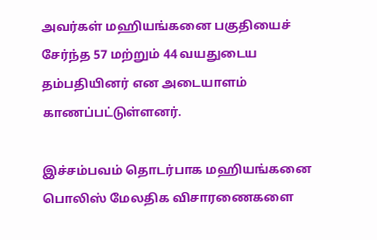அவர்கள் மஹியங்கனை பகுதியைச் சேர்ந்த 57 மற்றும் 44 வயதுடைய தம்பதியினர் என அடையாளம் காணப்பட்டுள்ளனர்.

இச்சம்பவம் தொடர்பாக மஹியங்கனை பொலிஸ் மேலதிக விசாரணைகளை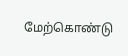மேற்கொண்டு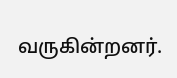வருகின்றனர்.